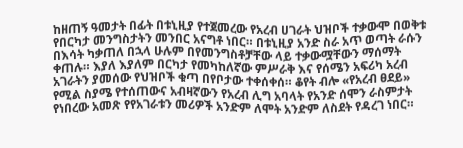ከዘጠኝ ዓመታት በፊት በቱኒዚያ የተጀመረው የአረብ ሀገራት ህዝቦች ተቃውሞ በወቅቱ የበርካታ መንግስታትን መንበር አናግቶ ነበር። በቱኒዚያ አንድ ስራ አጥ ወጣት ራሱን በእሳት ካቃጠለ በኋላ ሁሉም በየመንግስቶቻቸው ላይ ተቃውሟቸውን ማሰማት ቀጠሉ። እያለ እያለም በርካታ የመካከለኛው ምሥራቅ እና የሰሜን አፍሪካ አረብ አገራትን ያመሰው የህዝቦች ቁጣ በየቦታው ተቀሰቀሰ። ቆየት ብሎ «የአረብ ፀደይ» የሚል ስያሜ የተሰጠውና አብዛኛውን የአረብ ሊግ አባላት የአንድ ሰሞን ራስምታት የነበረው አመጽ የየአገራቱን መሪዎች አንድም ለሞት አንድም ለስደት የዳረገ ነበር።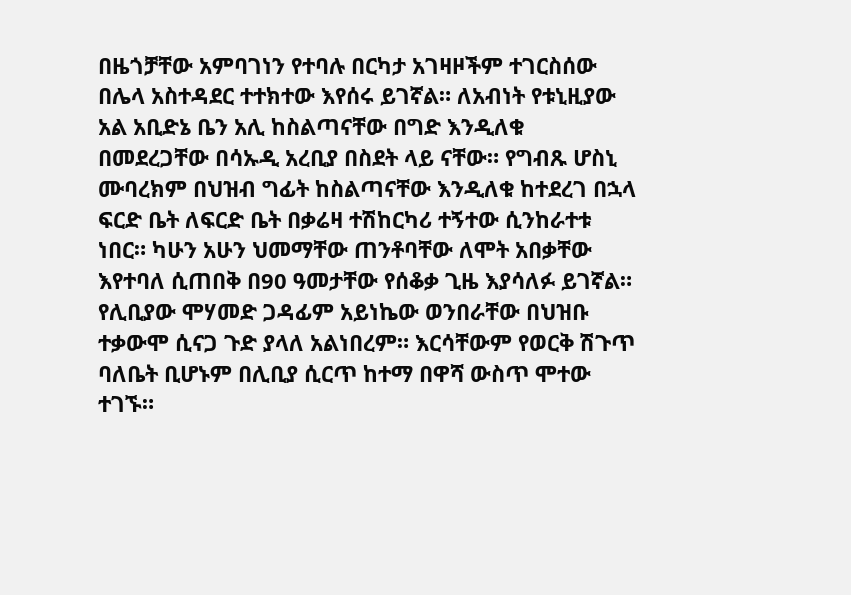በዜጎቻቸው አምባገነን የተባሉ በርካታ አገዛዞችም ተገርስሰው በሌላ አስተዳደር ተተክተው እየሰሩ ይገኛል። ለአብነት የቱኒዚያው አል አቢድኔ ቤን አሊ ከስልጣናቸው በግድ እንዲለቁ በመደረጋቸው በሳኡዲ አረቢያ በስደት ላይ ናቸው። የግብጹ ሆስኒ ሙባረክም በህዝብ ግፊት ከስልጣናቸው እንዲለቁ ከተደረገ በኋላ ፍርድ ቤት ለፍርድ ቤት በቃሬዛ ተሽከርካሪ ተኝተው ሲንከራተቱ ነበር። ካሁን አሁን ህመማቸው ጠንቶባቸው ለሞት አበቃቸው እየተባለ ሲጠበቅ በ90 ዓመታቸው የሰቆቃ ጊዜ እያሳለፉ ይገኛል። የሊቢያው ሞሃመድ ጋዳፊም አይነኬው ወንበራቸው በህዝቡ ተቃውሞ ሲናጋ ጉድ ያላለ አልነበረም። እርሳቸውም የወርቅ ሽጉጥ ባለቤት ቢሆኑም በሊቢያ ሲርጥ ከተማ በዋሻ ውስጥ ሞተው ተገኙ።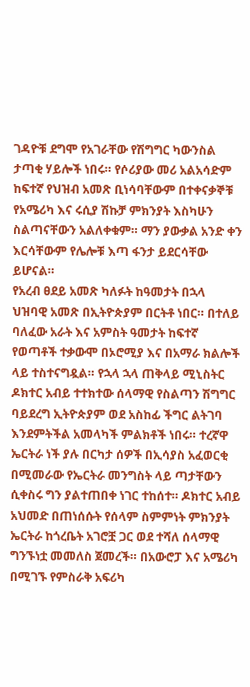ገዳዮቹ ደግሞ የአገራቸው የሽግግር ካውንስል ታጣቂ ሃይሎች ነበሩ። የሶሪያው መሪ አልአሳድም ከፍተኛ የህዝብ አመጽ ቢነሳባቸውም በተቀናቃኞቹ የአሜሪካ እና ሩሲያ ሽኩቻ ምክንያት እስካሁን ስልጣናቸውን አልለቀቁም። ማን ያውቃል አንድ ቀን እርሳቸውም የሌሎቹ እጣ ፋንታ ይደርሳቸው ይሆናል።
የአረብ ፀደይ አመጽ ካለፉት ከዓመታት በኋላ ህዝባዊ አመጽ በኢትዮጵያም በርትቶ ነበር። በተለይ ባለፈው አራት እና አምስት ዓመታት ከፍተኛ የወጣቶች ተቃውሞ በኦሮሚያ እና በአማራ ክልሎች ላይ ተስተናግዷል። የኋላ ኋላ ጠቅላይ ሚኒስትር ዶክተር አብይ ተተክተው ሰላማዊ የስልጣን ሽግግር ባይደረግ ኢትዮጵያም ወደ አስከፊ ችግር ልትገባ እንደምትችል አመላካች ምልክቶች ነበሩ። ተረኛዋ ኤርትራ ነች ያሉ በርካታ ሰዎች በኢሳያስ አፈወርቂ በሚመራው የኤርትራ መንግስት ላይ ጣታቸውን ሲቀስሩ ግን ያልተጠበቀ ነገር ተከሰተ። ዶክተር አብይ አህመድ በጠነሰሱት የሰላም ስምምነት ምክንያት ኤርትራ ከጎረቤት አገሮቿ ጋር ወደ ተሻለ ሰላማዊ ግንኙነቷ መመለስ ጀመረች። በአውሮፓ እና አሜሪካ በሚገኙ የምስራቅ አፍሪካ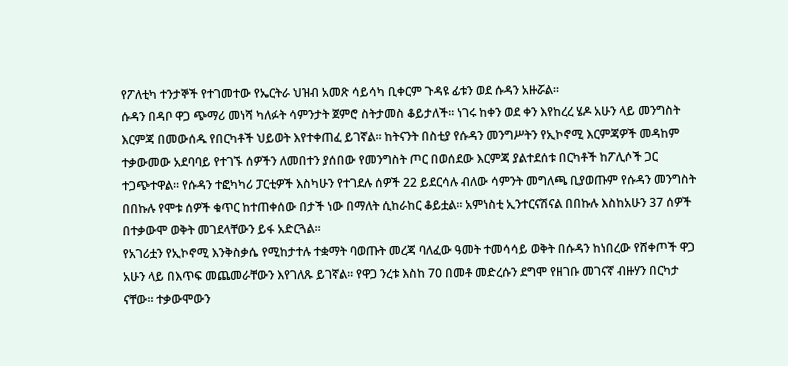የፖለቲካ ተንታኞች የተገመተው የኤርትራ ህዝብ አመጽ ሳይሳካ ቢቀርም ጉዳዩ ፊቱን ወደ ሱዳን አዙሯል።
ሱዳን በዳቦ ዋጋ ጭማሪ መነሻ ካለፉት ሳምንታት ጀምሮ ስትታመስ ቆይታለች። ነገሩ ከቀን ወደ ቀን እየከረረ ሄዶ አሁን ላይ መንግስት እርምጃ በመውሰዱ የበርካቶች ህይወት እየተቀጠፈ ይገኛል። ከትናንት በስቲያ የሱዳን መንግሥትን የኢኮኖሚ እርምጃዎች መዳከም ተቃውመው አደባባይ የተገኙ ሰዎችን ለመበተን ያሰበው የመንግስት ጦር በወሰደው እርምጃ ያልተደሰቱ በርካቶች ከፖሊሶች ጋር ተጋጭተዋል። የሱዳን ተፎካካሪ ፓርቲዎች እስካሁን የተገደሉ ሰዎች 22 ይደርሳሉ ብለው ሳምንት መግለጫ ቢያወጡም የሱዳን መንግስት በበኩሉ የሞቱ ሰዎች ቁጥር ከተጠቀሰው በታች ነው በማለት ሲከራከር ቆይቷል። አምነስቲ ኢንተርናሽናል በበኩሉ እስከአሁን 37 ሰዎች በተቃውሞ ወቅት መገደላቸውን ይፋ አድርጓል።
የአገሪቷን የኢኮኖሚ እንቅስቃሴ የሚከታተሉ ተቋማት ባወጡት መረጃ ባለፈው ዓመት ተመሳሳይ ወቅት በሱዳን ከነበረው የሸቀጦች ዋጋ አሁን ላይ በእጥፍ መጨመራቸውን እየገለጹ ይገኛል። የዋጋ ንረቱ እስከ 70 በመቶ መድረሱን ደግሞ የዘገቡ መገናኛ ብዙሃን በርካታ ናቸው። ተቃውሞውን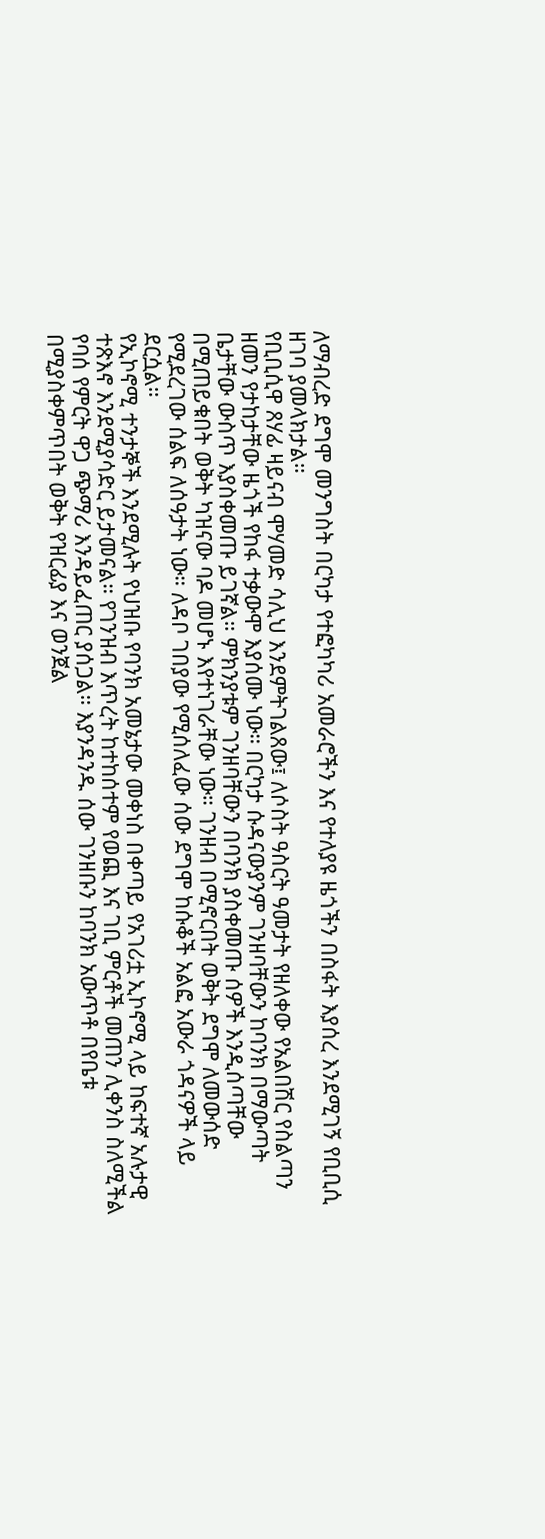ለማብረድ ደግሞ መንግስት በርካታ የተፎካካሪ አመራሮችን እና የተለያዩ ዜጎችን በስፋት እያሰረ እንደሚገኝ የቢቢሲ ዘገባ ያመላክታል።
የቢቢሲዋ ጸሃፊ ዛይናብ ሞሃመድ ሳሊህ እንደምትገልጸው፤ ለሶስት ዓስርት ዓመታት የዘለቀው የአልበሽር የስልጣን ዘመን የታከታቸው ዜጎች የከፋ ተቃውሞ እያሰሙ ነው። በርካታ ሱዳናውያንም ገንዘባቸውን ከባንክ በማውጣት ቤታቸው ውስጥ እያስቀመጡ ይገኛል። ምክንያቱም ገንዘባቸውን በባንክ ያስቀመጡ ሰዎች እንዲሰጣቸው በሚጠይቁበት ወቅት ካዝናው ባዶ መሆኑ እየተነገራቸው ነው። ገንዘብ በሚኖርበት ወቅት ደግሞ ለመውሰድ የሚደረገው ሰልፍ ለሰዓታት ነው። ለዳቦ ገበያው የሚሰለፈው ሰው ደግሞ ከሱቆች አልፎ አውራ ጎዳናዎች ላይ ደርሷል።
የኢኮኖሚ ተንታኞች እንደሚሉት የህዝቡ የባንክ አመኔታው መቀነስ በቀጣይ የአገሪቷ ኢኮኖሚ ላይ ከፍተኛ አሉታዊ ተጽእኖ እንደሚያሳድር ይታመናል። የገንዝብ እጥረት ከተከሰተም የወጪ እና ገቢ ምርቶች መጠን ሊቀንስ ስለሚችል የባሰ የምርት ዋጋ ጭማሪ እንዳይፈጠር ያሰጋል። እያንዳንዱ ሰው ገንዘቡን ከባንክ አውጥቶ በየቤቱ በሚያስቀምጥበት ወቅት የዝርፊያ እና ወንጀል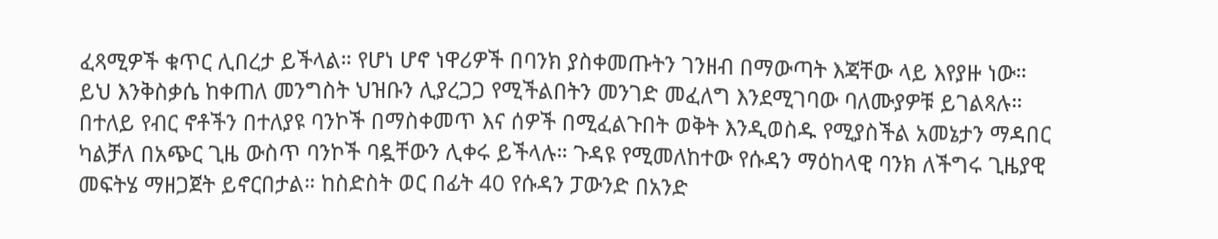ፈጻሚዎች ቁጥር ሊበረታ ይችላል። የሆነ ሆኖ ነዋሪዎች በባንክ ያስቀመጡትን ገንዘብ በማውጣት እጃቸው ላይ እየያዙ ነው። ይህ እንቅስቃሴ ከቀጠለ መንግስት ህዝቡን ሊያረጋጋ የሚችልበትን መንገድ መፈለግ እንደሚገባው ባለሙያዎቹ ይገልጻሉ።
በተለይ የብር ኖቶችን በተለያዩ ባንኮች በማስቀመጥ እና ሰዎች በሚፈልጉበት ወቅት እንዲወስዱ የሚያስችል አመኔታን ማዳበር ካልቻለ በአጭር ጊዜ ውስጥ ባንኮች ባዷቸውን ሊቀሩ ይችላሉ። ጉዳዩ የሚመለከተው የሱዳን ማዕከላዊ ባንክ ለችግሩ ጊዜያዊ መፍትሄ ማዘጋጀት ይኖርበታል። ከስድስት ወር በፊት 40 የሱዳን ፓውንድ በአንድ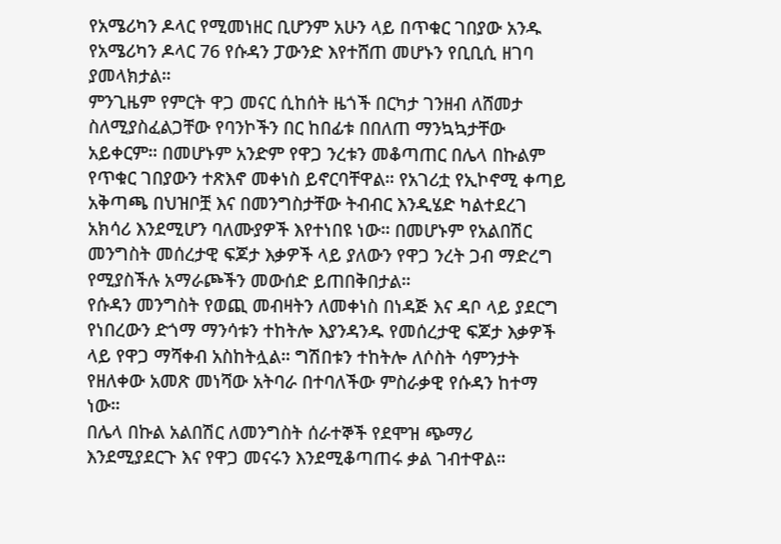የአሜሪካን ዶላር የሚመነዘር ቢሆንም አሁን ላይ በጥቁር ገበያው አንዱ የአሜሪካን ዶላር 76 የሱዳን ፓውንድ እየተሸጠ መሆኑን የቢቢሲ ዘገባ ያመላክታል።
ምንጊዜም የምርት ዋጋ መናር ሲከሰት ዜጎች በርካታ ገንዘብ ለሸመታ ስለሚያስፈልጋቸው የባንኮችን በር ከበፊቱ በበለጠ ማንኳኳታቸው አይቀርም። በመሆኑም አንድም የዋጋ ንረቱን መቆጣጠር በሌላ በኩልም የጥቁር ገበያውን ተጽእኖ መቀነስ ይኖርባቸዋል። የአገሪቷ የኢኮኖሚ ቀጣይ አቅጣጫ በህዝቦቿ እና በመንግስታቸው ትብብር እንዲሄድ ካልተደረገ አክሳሪ እንደሚሆን ባለሙያዎች እየተነበዩ ነው። በመሆኑም የአልበሽር መንግስት መሰረታዊ ፍጆታ እቃዎች ላይ ያለውን የዋጋ ንረት ጋብ ማድረግ የሚያስችሉ አማራጮችን መውሰድ ይጠበቅበታል።
የሱዳን መንግስት የወጪ መብዛትን ለመቀነስ በነዳጅ እና ዳቦ ላይ ያደርግ የነበረውን ድጎማ ማንሳቱን ተከትሎ እያንዳንዱ የመሰረታዊ ፍጆታ እቃዎች ላይ የዋጋ ማሻቀብ አስከትሏል። ግሽበቱን ተከትሎ ለሶስት ሳምንታት የዘለቀው አመጽ መነሻው አትባራ በተባለችው ምስራቃዊ የሱዳን ከተማ ነው።
በሌላ በኩል አልበሽር ለመንግስት ሰራተኞች የደሞዝ ጭማሪ እንደሚያደርጉ እና የዋጋ መናሩን እንደሚቆጣጠሩ ቃል ገብተዋል።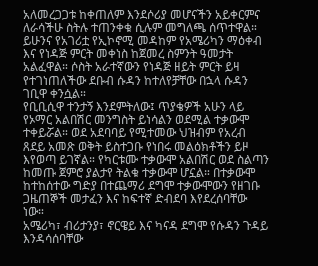አለመረጋጋቱ ከቀጠለም እንደሶሪያ መሆናችን አይቀርምና ለራሳችሁ ስትሉ ተጠንቀቁ ሲሉም መግለጫ ሰጥተዋል። ይሁንና የአገሪቷ የኢኮኖሚ መዳከም የአሜሪካን ማዕቀብ እና የነዳጅ ምርት መቀነስ ከጀመረ ስምንት ዓመታት አልፈዋል። ሶስት አራተኛውን የነዳጅ ዘይት ምርት ይዛ የተገነጠለችው ደቡብ ሱዳን ከተለየቻቸው በኋላ ሱዳን ገቢዋ ቀንሷል።
የቢቢሲዋ ተንታኝ እንደምትለው፤ ጥያቄዎች አሁን ላይ የኦማር አልበሽር መንግስት ይነሳልን ወደሚል ተቃውሞ ተቀይሯል። ወደ አደባባይ የሚተመው ህዝብም የአረብ ጸደይ አመጽ ወቅት ይስተጋቡ የነበሩ መልዕክቶችን ይዞ እየወጣ ይገኛል። የካርቱሙ ተቃውሞ አልበሽር ወደ ስልጣን ከመጡ ጀምሮ ያልታየ ትልቁ ተቃውሞ ሆኗል። በተቃውሞ ከተከሰተው ግድያ በተጨማሪ ደግሞ ተቃውሞውን የዘገቡ ጋዜጠኞች መታፈን እና ከፍተኛ ድብደባ እየደረሰባቸው ነው።
አሜሪካ፣ ብሪታንያ፣ ኖርዌይ እና ካናዳ ደግሞ የሱዳን ጉዳይ እንዳሳሰባቸው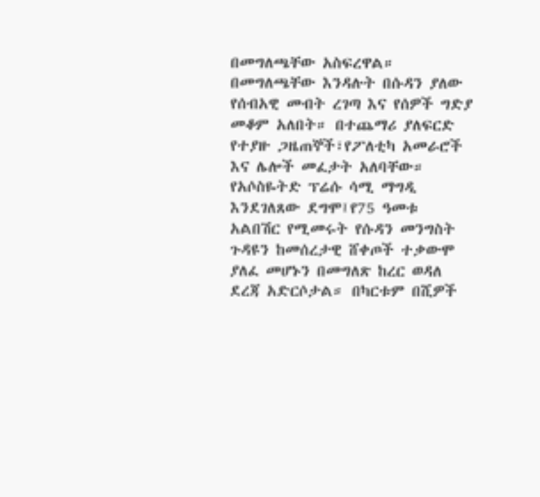በመግለጫቸው አስፍረዋል። በመግለጫቸው እንዳሉት በሱዳን ያለው የሰብአዊ መብት ረገጣ እና የሰዎች ግድያ መቆም አለበት። በተጨማሪ ያለፍርድ የተያዙ ጋዜጠኞች፣የፖለቲካ አመራሮች እና ሌሎች መፈታት አለባቸው።
የአሶስዬትድ ፕሬሱ ሳሚ ማግዲ እንደገለጸው ደግሞ፤የ75 ዓመቱ አልበሽር የሚመሩት የሱዳን መንግስት ጉዳዩን ከመሰረታዊ ሸቀጦች ተቃውሞ ያለፈ መሆኑን በመግለጽ ከረር ወዳለ ደረጃ አድርሶታል። በካርቱም በሺዎች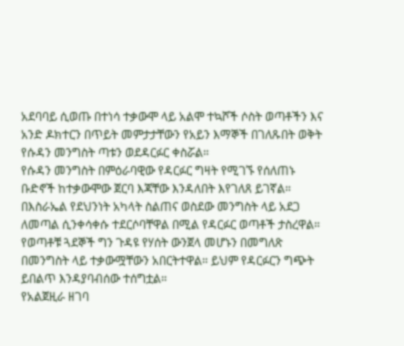አደባባይ ሲወጡ በተነሳ ተቃውሞ ላይ አልሞ ተኳሾች ሶስት ወጣቶችን እና አንድ ዶክተርን በጥይት መምታታቸውን የአይን እማኞች በገለጹበት ወቅት የሱዳን መንግስት ጣቱን ወደዳርፉር ቀስሯል።
የሱዳን መንግስት በምዕራባዊው የዳርፉር ግዛት የሚገኙ የሰለጠኑ ቡድኖች ከተቃውሞው ጀርባ እጃቸው እንዳለበት እየገለጸ ይገኛል። በእስራኤል የደህንነት አካላት ስልጠና ወስደው መንግስት ላይ አደጋ ለመጣል ሲንቀሳቀሱ ተደርሶባቸዋል በሚል የዳርፉር ወጣቶች ታስረዋል። የወጣቶቹ ጓደኞች ግን ጉዳዩ የሃሰት ውንጀላ መሆኑን በመግለጽ በመንግስት ላይ ተቃውሟቸውን አበርትተዋል። ይህም የዳርፉርን ግጭት ይበልጥ እንዳያባብሰው ተሰግቷል።
የአልጀዚራ ዘገባ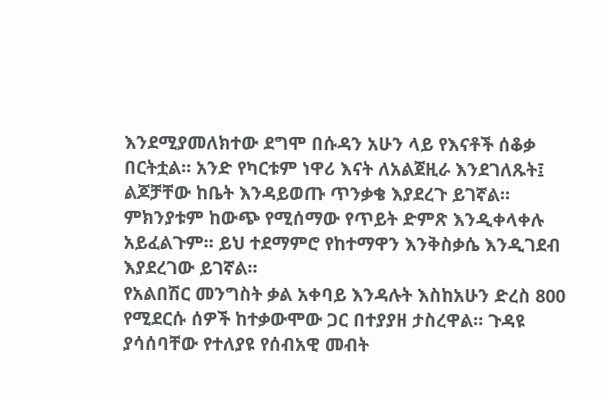እንደሚያመለክተው ደግሞ በሱዳን አሁን ላይ የእናቶች ሰቆቃ በርትቷል። አንድ የካርቱም ነዋሪ እናት ለአልጀዚራ እንደገለጹት፤ ልጆቻቸው ከቤት እንዳይወጡ ጥንቃቄ እያደረጉ ይገኛል። ምክንያቱም ከውጭ የሚሰማው የጥይት ድምጽ እንዲቀላቀሉ አይፈልጉም። ይህ ተደማምሮ የከተማዋን እንቅስቃሴ እንዲገደብ እያደረገው ይገኛል።
የአልበሽር መንግስት ቃል አቀባይ እንዳሉት እስከአሁን ድረስ 800 የሚደርሱ ሰዎች ከተቃውሞው ጋር በተያያዘ ታስረዋል። ጉዳዩ ያሳሰባቸው የተለያዩ የሰብአዊ መብት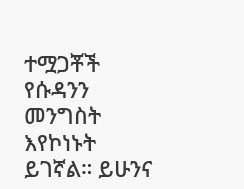ተሟጋቾች የሱዳንን መንግስት እየኮነኑት ይገኛል። ይሁንና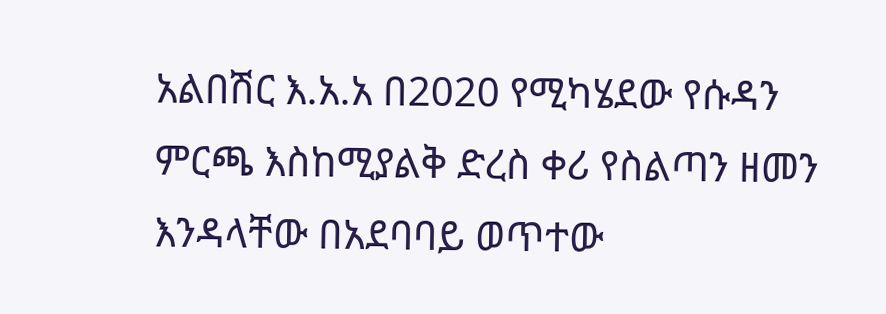አልበሽር እ.አ.አ በ2020 የሚካሄደው የሱዳን ምርጫ እስከሚያልቅ ድረስ ቀሪ የስልጣን ዘመን እንዳላቸው በአደባባይ ወጥተው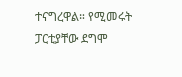ተናግረዋል። የሚመሩት ፓርቲያቸው ደግሞ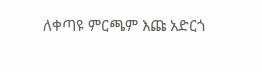ለቀጣዩ ምርጫም እጩ አድርጎ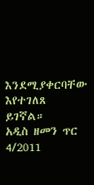እንደሚያቀርባቸው እየተገለጸ ይገኛል።
አዲስ ዘመን ጥር 4/2011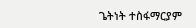ጌትነት ተስፋማርያም